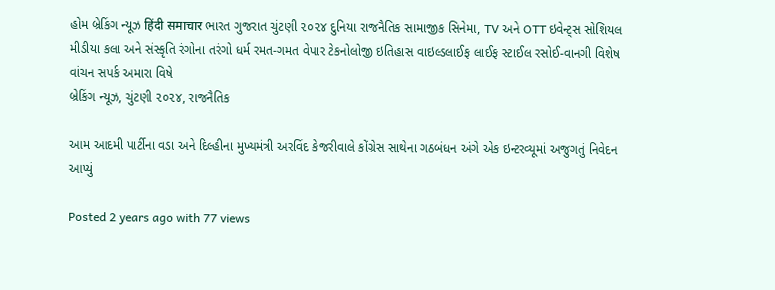હોમ બ્રેકિંગ ન્યૂઝ हिंदी समाचार ભારત ગુજરાત ચુંટણી ૨૦૨૪ દુનિયા રાજનૈતિક સામાજીક સિનેમા, TV અને OTT ઇવેન્ટ્સ સોશિયલ મીડીયા કલા અને સંસ્કૃતિ રંગોના તરંગો ધર્મ રમત-ગમત વેપાર ટેકનોલોજી ઇતિહાસ વાઇલ્ડલાઈફ લાઈફ સ્ટાઈલ રસોઈ-વાનગી વિશેષ વાંચન સપર્ક અમારા વિષે
બ્રેકિંગ ન્યૂઝ, ચુંટણી ૨૦૨૪, રાજનૈતિક

આમ આદમી પાર્ટીના વડા અને દિલ્હીના મુખ્યમંત્રી અરવિંદ કેજરીવાલે કોંગ્રેસ સાથેના ગઠબંધન અંગે એક ઇન્ટરવ્યૂમાં અજુગતું નિવેદન આપ્યું

Posted 2 years ago with 77 views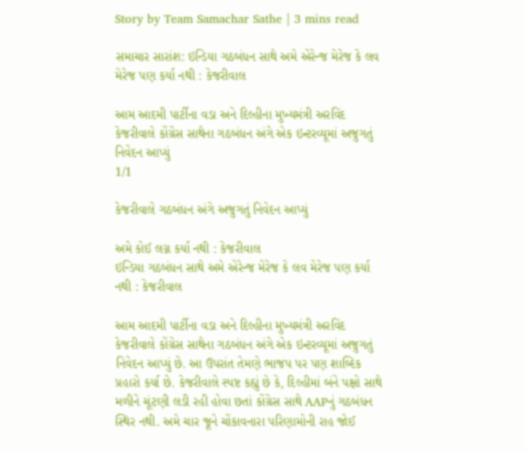Story by Team Samachar Sathe | 3 mins read

સમાચાર સારાંશ: ઇન્ડિયા ગઠબંધન સાથે અમે એરેન્જ મેરેજ કે લવ મેરેજ પણ કર્યા નથી : કેજરીવાલ

આમ આદમી પાર્ટીના વડા અને દિલ્હીના મુખ્યમંત્રી અરવિંદ કેજરીવાલે કોંગ્રેસ સાથેના ગઠબંધન અંગે એક ઇન્ટરવ્યૂમાં અજુગતું નિવેદન આપ્યું
1/1

કેજરીવાલે ગઠબંધન અંગે અજુગતું નિવેદન આપ્યું

અમે કોઈ લગ્ન કર્યા નથી : કેજરીવાલ
ઇન્ડિયા ગઠબંધન સાથે અમે એરેન્જ મેરેજ કે લવ મેરેજ પણ કર્યા નથી : કેજરીવાલ

આમ આદમી પાર્ટીના વડા અને દિલ્હીના મુખ્યમંત્રી અરવિંદ કેજરીવાલે કોંગ્રેસ સાથેના ગઠબંધન અંગે એક ઇન્ટરવ્યૂમાં અજુગતું નિવેદન આપ્યું છે. આ ઉપરાંત તેમણે ભાજપ પર પણ શાબ્દિક પ્રહારો કર્યા છે. કેજરીવાલે સ્પષ્ટ કહ્યું છે કે, દિલ્હીમાં બંને પક્ષો સાથે મળીને ચૂંટણી લડી રહી હોવા છતાં કોંગ્રેસ સાથે AAPનું ગઠબંધન સ્થિર નથી. અમે ચાર જૂને ચોંકાવનારા પરિણામોની રાહ જોઈ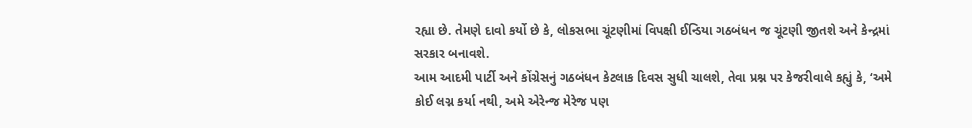રહ્યા છે. તેમણે દાવો કર્યો છે કે, લોકસભા ચૂંટણીમાં વિપક્ષી ઈન્ડિયા ગઠબંધન જ ચૂંટણી જીતશે અને કેન્દ્રમાં સરકાર બનાવશે.
આમ આદમી પાર્ટી અને કોંગ્રેસનું ગઠબંધન કેટલાક દિવસ સુધી ચાલશે, તેવા પ્રશ્ન પર કેજરીવાલે કહ્યું કે, ‘અમે કોઈ લગ્ન કર્યા નથી, અમે એરેન્જ મેરેજ પણ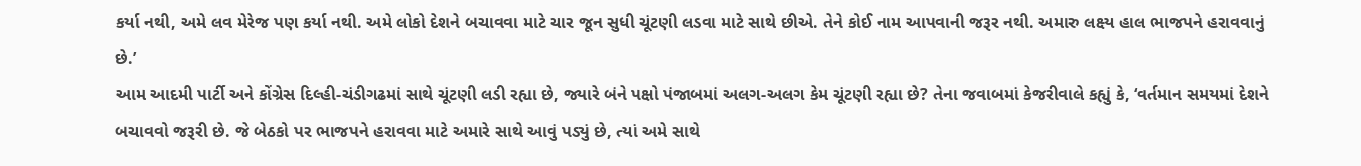કર્યા નથી, અમે લવ મેરેજ પણ કર્યા નથી. અમે લોકો દેશને બચાવવા માટે ચાર જૂન સુધી ચૂંટણી લડવા માટે સાથે છીએ. તેને કોઈ નામ આપવાની જરૂર નથી. અમારુ લક્ષ્ય હાલ ભાજપને હરાવવાનું છે.’
આમ આદમી પાર્ટી અને કોંગ્રેસ દિલ્હી-ચંડીગઢમાં સાથે ચૂંટણી લડી રહ્યા છે, જ્યારે બંને પક્ષો પંજાબમાં અલગ-અલગ કેમ ચૂંટણી રહ્યા છે? તેના જવાબમાં કેજરીવાલે કહ્યું કે, ‘વર્તમાન સમયમાં દેશને બચાવવો જરૂરી છે. જે બેઠકો પર ભાજપને હરાવવા માટે અમારે સાથે આવું પડ્યું છે, ત્યાં અમે સાથે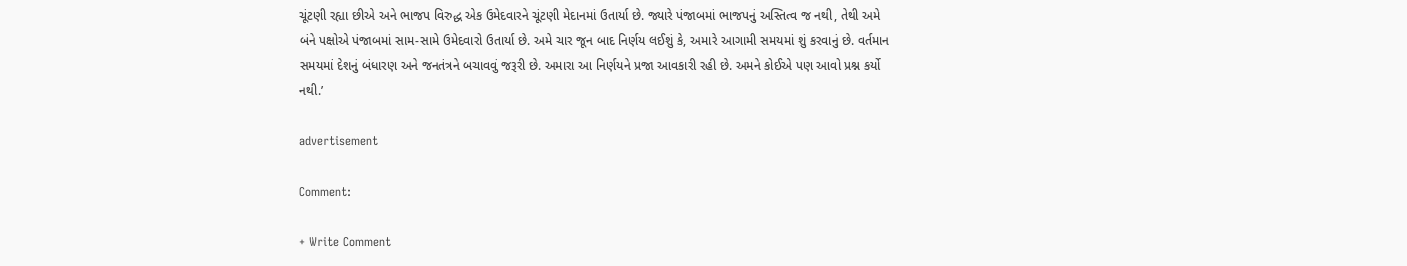ચૂંટણી રહ્યા છીએ અને ભાજપ વિરુદ્ધ એક ઉમેદવારને ચૂંટણી મેદાનમાં ઉતાર્યા છે. જ્યારે પંજાબમાં ભાજપનું અસ્તિત્વ જ નથી, તેથી અમે બંને પક્ષોએ પંજાબમાં સામ-સામે ઉમેદવારો ઉતાર્યા છે. અમે ચાર જૂન બાદ નિર્ણય લઈશું કે, અમારે આગામી સમયમાં શું કરવાનું છે. વર્તમાન સમયમાં દેશનું બંધારણ અને જનતંત્રને બચાવવું જરૂરી છે. અમારા આ નિર્ણયને પ્રજા આવકારી રહી છે. અમને કોઈએ પણ આવો પ્રશ્ન કર્યો નથી.’

advertisement

Comment:

+ Write Comment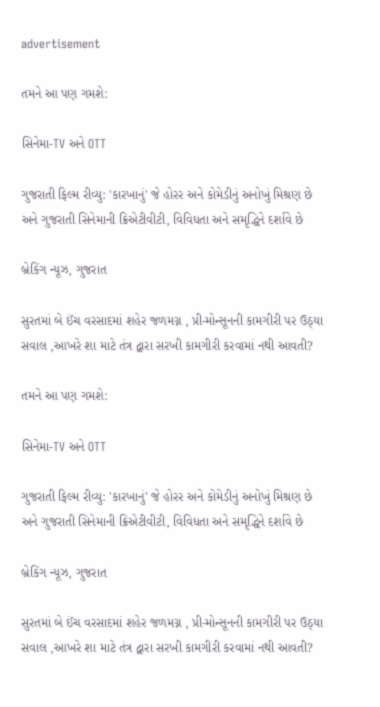advertisement

તમને આ પણ ગમશે:

સિનેમા-TV અને OTT

ગુજરાતી ફિલ્મ રીવ્યુ: 'કારખાનું' જે હોરર અને કોમેડીનું અનોખું મિશ્રણ છે અને ગુજરાતી સિનેમાની ક્રિએટીવીટી, વિવિધતા અને સમૃદ્ધિને દર્શાવે છે

બ્રેકિંગ ન્યૂઝ, ગુજરાત

સુરતમાં બે ઈંચ વરસાદમાં શહેર જળમગ્ન , પ્રી-મોન્સૂનની કામગીરી પર ઉઠ્યા સવાલ ,આખરે શા માટે તંત્ર દ્વારા સરખી કામગીરી કરવામાં નથી આવતી?

તમને આ પણ ગમશે:

સિનેમા-TV અને OTT

ગુજરાતી ફિલ્મ રીવ્યુ: 'કારખાનું' જે હોરર અને કોમેડીનું અનોખું મિશ્રણ છે અને ગુજરાતી સિનેમાની ક્રિએટીવીટી, વિવિધતા અને સમૃદ્ધિને દર્શાવે છે

બ્રેકિંગ ન્યૂઝ, ગુજરાત

સુરતમાં બે ઈંચ વરસાદમાં શહેર જળમગ્ન , પ્રી-મોન્સૂનની કામગીરી પર ઉઠ્યા સવાલ ,આખરે શા માટે તંત્ર દ્વારા સરખી કામગીરી કરવામાં નથી આવતી?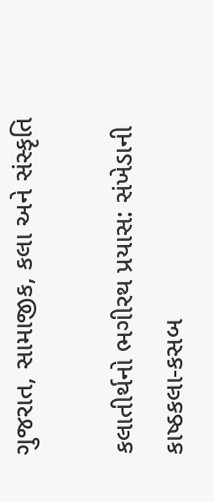ગુજરાત, સામાજીક, કલા અને સંસ્કૃતિ

કલાતીર્થનો ભગીરથ પ્રયાસ: સંખેડાની કાષ્ઠકલા-કસબ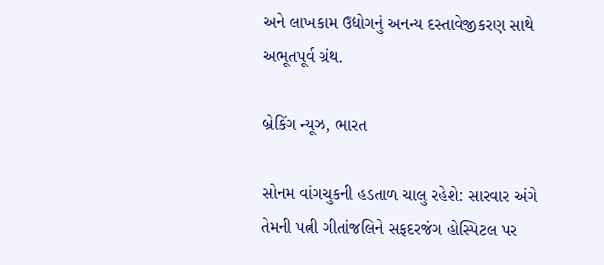અને લાખકામ ઉદ્યોગનું અનન્ય દસ્તાવેજીકરણ સાથે અભૂતપૂર્વ ગ્રંથ.

બ્રેકિંગ ન્યૂઝ, ભારત

સોનમ વાંગચુકની હડતાળ ચાલુ રહેશે: સારવાર અંગે તેમની પત્ની ગીતાંજલિને સફદરજંગ હોસ્પિટલ પર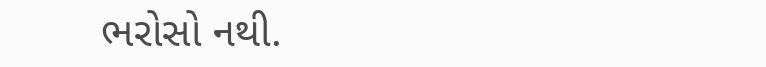ભરોસો નથી.